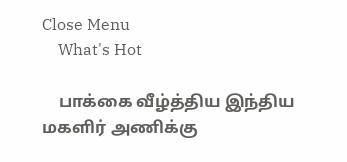Close Menu
    What's Hot

    பாக்கை வீழ்த்திய இந்திய மகளிர் அணிக்கு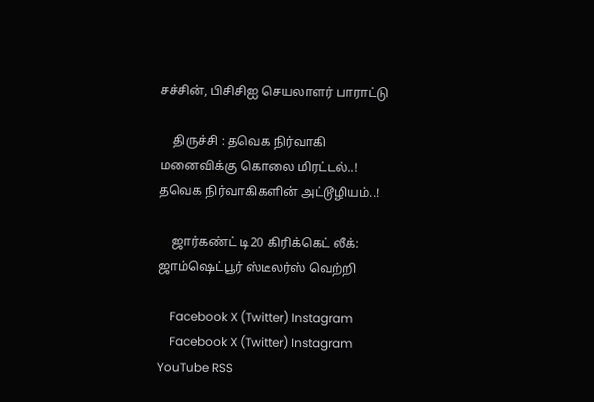சச்சின், பிசிசிஐ செயலாளர் பாராட்டு

    திருச்சி : தவெக நிர்வாகி மனைவிக்கு கொலை மிரட்டல்..! தவெக நிர்வாகிகளின் அட்டூழியம்..!

    ஜார்கண்ட் டி20 கிரிக்கெட் லீக்: ஜாம்ஷெட்பூர் ஸ்டீலர்ஸ் வெற்றி

    Facebook X (Twitter) Instagram
    Facebook X (Twitter) Instagram YouTube RSS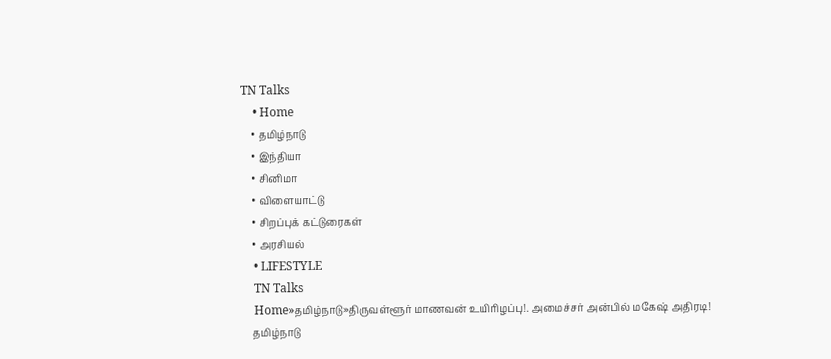TN Talks
    • Home
    • தமிழ்நாடு
    • இந்தியா
    • சினிமா
    • விளையாட்டு
    • சிறப்புக் கட்டுரைகள்
    • அரசியல்
    • LIFESTYLE
    TN Talks
    Home»தமிழ்நாடு»திருவள்ளூர் மாணவன் உயிரிழப்பு!. அமைச்சர் அன்பில் மகேஷ் அதிரடி!
    தமிழ்நாடு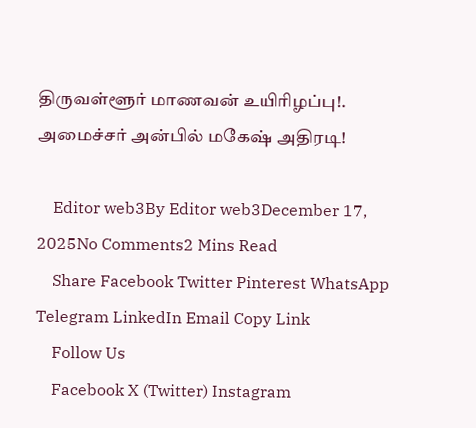திருவள்ளூர் மாணவன் உயிரிழப்பு!. அமைச்சர் அன்பில் மகேஷ் அதிரடி!

    Editor web3By Editor web3December 17, 2025No Comments2 Mins Read
    Share Facebook Twitter Pinterest WhatsApp Telegram LinkedIn Email Copy Link
    Follow Us
    Facebook X (Twitter) Instagram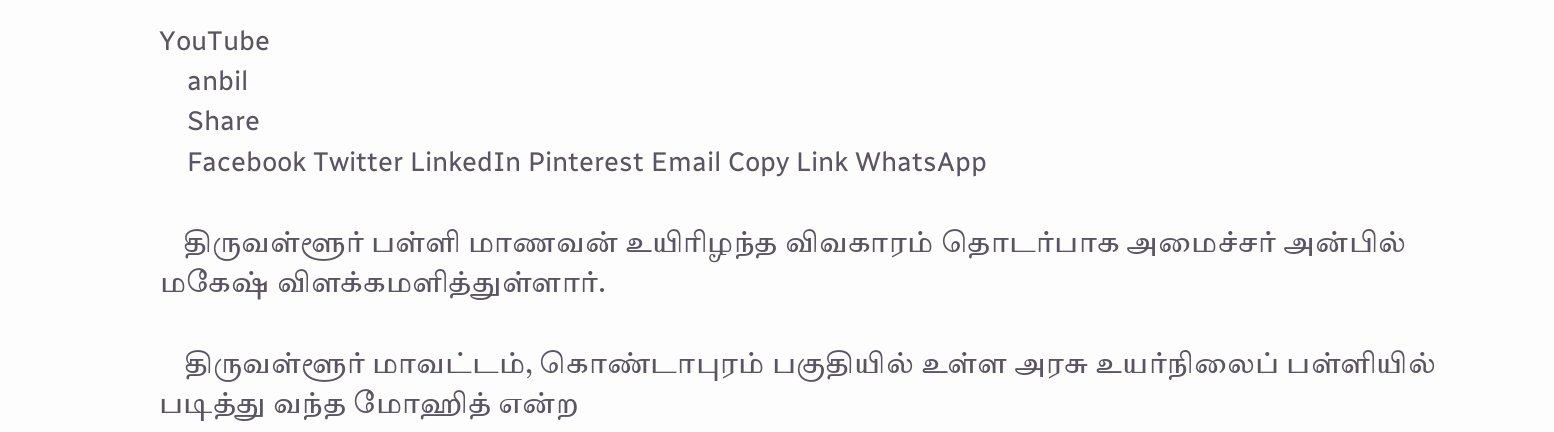YouTube
    anbil
    Share
    Facebook Twitter LinkedIn Pinterest Email Copy Link WhatsApp

    திருவள்ளூர் பள்ளி மாணவன் உயிரிழந்த விவகாரம் தொடர்பாக அமைச்சர் அன்பில் மகேஷ் விளக்கமளித்துள்ளார்.

    திருவள்ளூர் மாவட்டம், கொண்டாபுரம் பகுதியில் உள்ள அரசு உயர்நிலைப் பள்ளியில் படித்து வந்த மோஹித் என்ற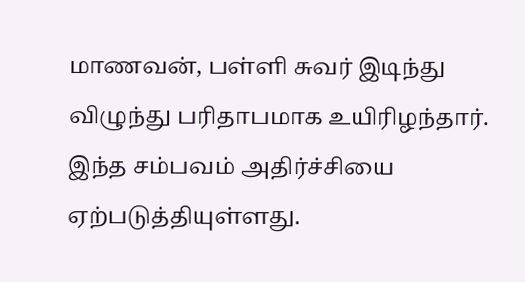மாணவன், பள்ளி சுவர் இடிந்து விழுந்து பரிதாபமாக உயிரிழந்தார். இந்த சம்பவம் அதிர்ச்சியை ஏற்படுத்தியுள்ளது.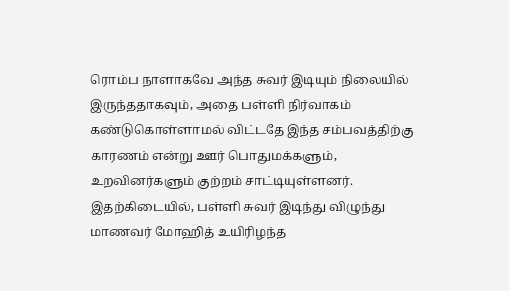ரொம்ப நாளாகவே அந்த சுவர் இடியும் நிலையில் இருந்ததாகவும், அதை பள்ளி நிர்வாகம் கண்டுகொள்ளாமல் விட்டதே இந்த சம்பவத்திற்கு காரணம் என்று ஊர் பொதுமக்களும், உறவினர்களும் குற்றம் சாட்டியுள்ளனர். இதற்கிடையில், பள்ளி சுவர் இடிந்து விழுந்து மாணவர் மோஹித் உயிரிழந்த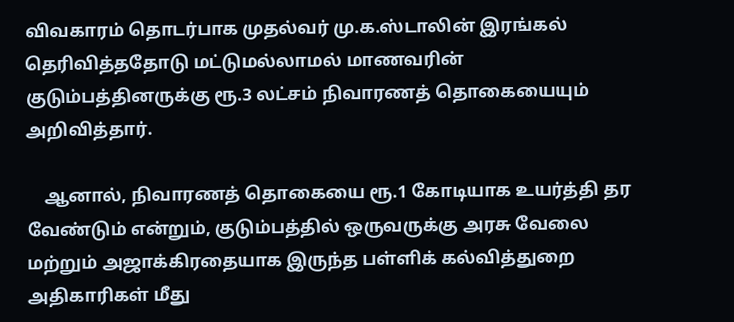விவகாரம் தொடர்பாக முதல்வர் மு.க.ஸ்டாலின் இரங்கல் தெரிவித்ததோடு மட்டுமல்லாமல் மாணவரின் குடும்பத்தினருக்கு ரூ.3 லட்சம் நிவாரணத் தொகையையும் அறிவித்தார்.

    ஆனால், நிவாரணத் தொகையை ரூ.1 கோடியாக உயர்த்தி தர வேண்டும் என்றும், குடும்பத்தில் ஒருவருக்கு அரசு வேலை மற்றும் அஜாக்கிரதையாக இருந்த பள்ளிக் கல்வித்துறை அதிகாரிகள் மீது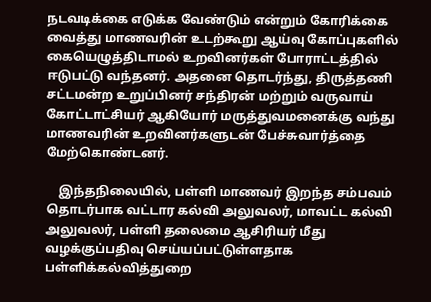நடவடிக்கை எடுக்க வேண்டும் என்றும் கோரிக்கை வைத்து மாணவரின் உடற்கூறு ஆய்வு கோப்புகளில் கையெழுத்திடாமல் உறவினர்கள் போராட்டத்தில் ஈடுபட்டு வந்தனர். அதனை தொடர்ந்து, திருத்தணி சட்டமன்ற உறுப்பினர் சந்திரன் மற்றும் வருவாய் கோட்டாட்சியர் ஆகியோர் மருத்துவமனைக்கு வந்து மாணவரின் உறவினர்களுடன் பேச்சுவார்த்தை மேற்கொண்டனர்.

    இந்தநிலையில், பள்ளி மாணவர் இறந்த சம்பவம் தொடர்பாக வட்டார கல்வி அலுவலர், மாவட்ட கல்வி அலுவலர், பள்ளி தலைமை ஆசிரியர் மீது வழக்குப்பதிவு செய்யப்பட்டுள்ளதாக பள்ளிக்கல்வித்துறை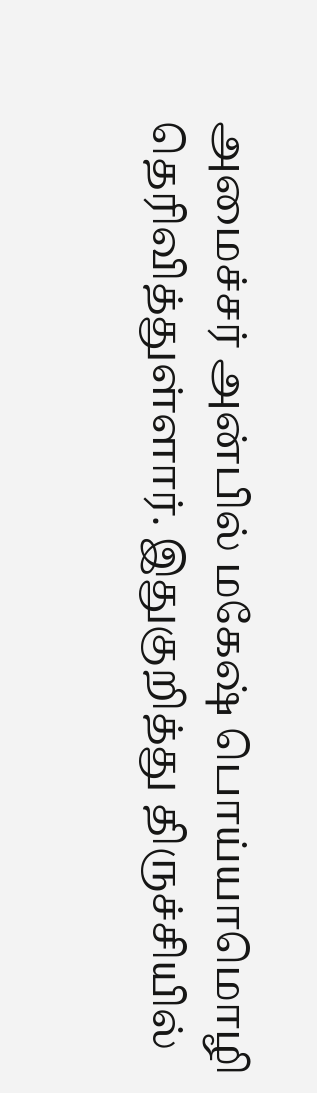அமைச்சர் அன்பில் மகேஷ் பொய்யாமொழி தெரிவித்துள்ளார். இதுகுறித்து திருச்சியில்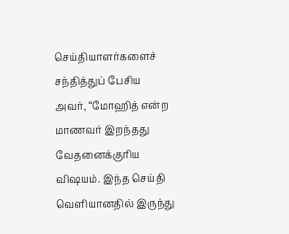செய்தியாளர்களைச் சந்தித்துப் பேசிய அவர், “மோஹித் என்ற மாணவர் இறந்தது வேதனைக்குரிய விஷயம். இந்த செய்தி வெளியானதில் இருந்து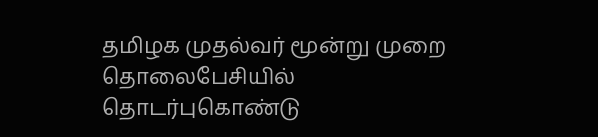தமிழக முதல்வர் மூன்று முறை தொலைபேசியில் தொடர்புகொண்டு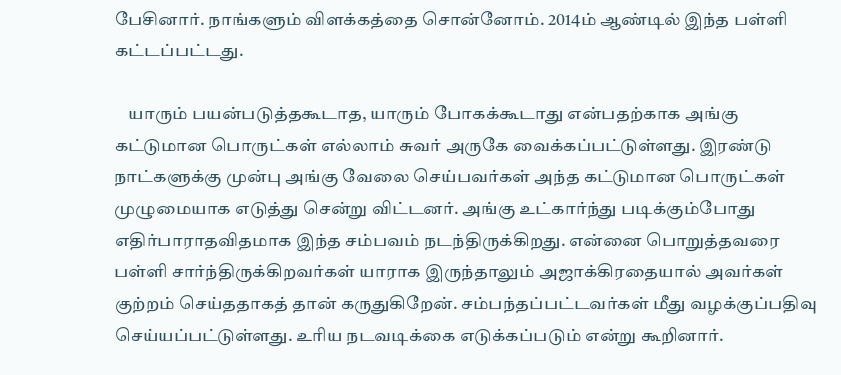பேசினார். நாங்களும் விளக்கத்தை சொன்னோம். 2014ம் ஆண்டில் இந்த பள்ளி கட்டப்பட்டது.

    யாரும் பயன்படுத்தகூடாத, யாரும் போகக்கூடாது என்பதற்காக அங்கு கட்டுமான பொருட்கள் எல்லாம் சுவர் அருகே வைக்கப்பட்டுள்ளது. இரண்டு நாட்களுக்கு முன்பு அங்கு வேலை செய்பவர்கள் அந்த கட்டுமான பொருட்கள் முழுமையாக எடுத்து சென்று விட்டனர். அங்கு உட்கார்ந்து படிக்கும்போது எதிர்பாராதவிதமாக இந்த சம்பவம் நடந்திருக்கிறது. என்னை பொறுத்தவரை பள்ளி சார்ந்திருக்கிறவர்கள் யாராக இருந்தாலும் அஜாக்கிரதையால் அவர்கள் குற்றம் செய்ததாகத் தான் கருதுகிறேன். சம்பந்தப்பட்டவர்கள் மீது வழக்குப்பதிவு செய்யப்பட்டுள்ளது. உரிய நடவடிக்கை எடுக்கப்படும் என்று கூறினார்.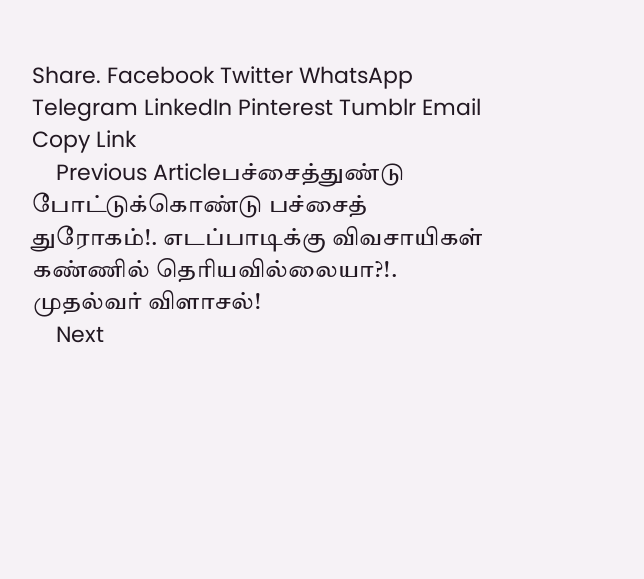Share. Facebook Twitter WhatsApp Telegram LinkedIn Pinterest Tumblr Email Copy Link
    Previous Articleபச்சைத்துண்டு போட்டுக்கொண்டு பச்சைத் துரோகம்!. எடப்பாடிக்கு விவசாயிகள் கண்ணில் தெரியவில்லையா?!. முதல்வர் விளாசல்!
    Next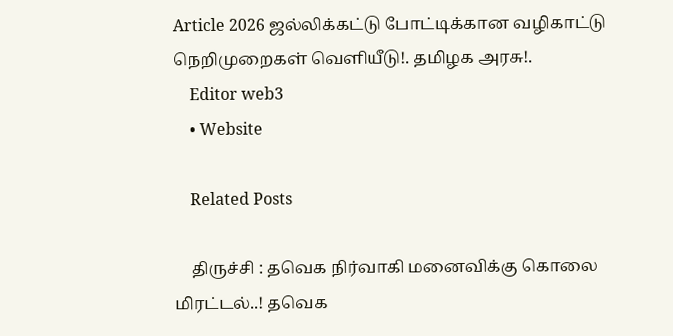Article 2026 ஜல்லிக்கட்டு போட்டிக்கான வழிகாட்டு நெறிமுறைகள் வெளியீடு!. தமிழக அரசு!.
    Editor web3
    • Website

    Related Posts

    திருச்சி : தவெக நிர்வாகி மனைவிக்கு கொலை மிரட்டல்..! தவெக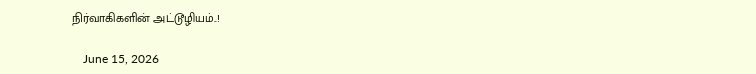நிர்வாகிகளின் அட்டூழியம்..!

    June 15, 2026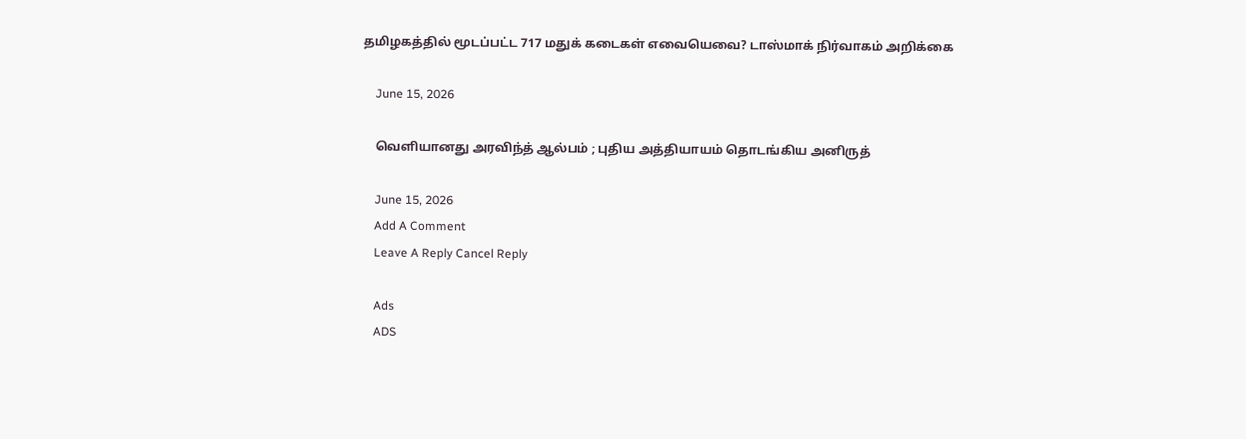தமிழகத்தில் மூடப்பட்ட 717 மதுக் கடைகள் எவையெவை? டாஸ்மாக் நிர்வாகம் அறிக்கை

    June 15, 2026

    வெளியானது அரவிந்த் ஆல்பம் ; புதிய அத்தியாயம் தொடங்கிய அனிருத்

    June 15, 2026
    Add A Comment
    Leave A Reply Cancel Reply

    Ads
    ADS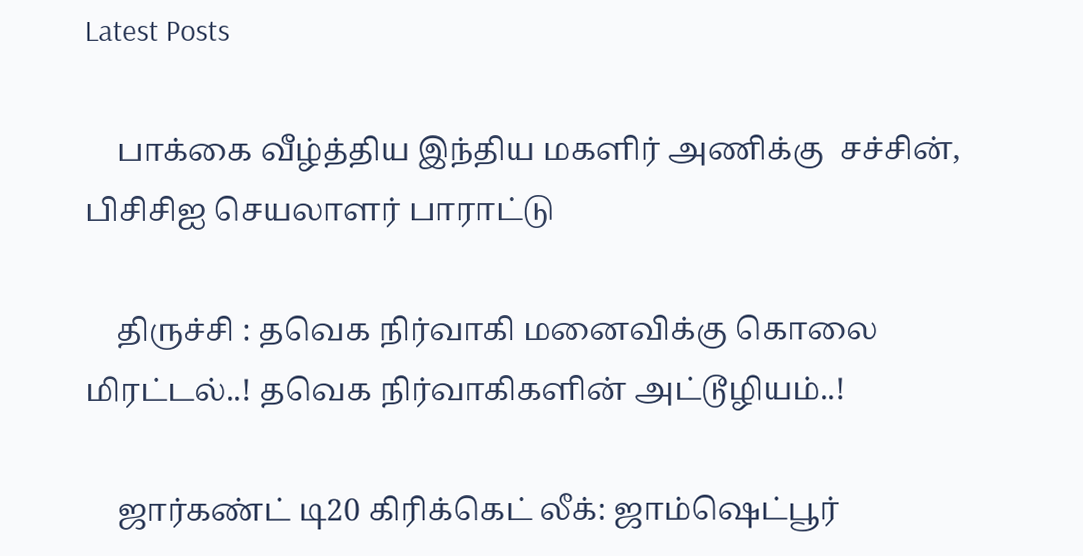Latest Posts

    பாக்கை வீழ்த்திய இந்திய மகளிர் அணிக்கு  சச்சின், பிசிசிஐ செயலாளர் பாராட்டு

    திருச்சி : தவெக நிர்வாகி மனைவிக்கு கொலை மிரட்டல்..! தவெக நிர்வாகிகளின் அட்டூழியம்..!

    ஜார்கண்ட் டி20 கிரிக்கெட் லீக்: ஜாம்ஷெட்பூர்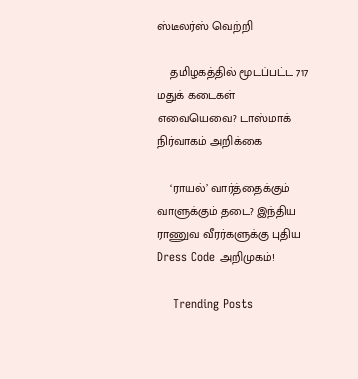ஸ்டீலர்ஸ் வெற்றி

    தமிழகத்தில் மூடப்பட்ட 717 மதுக் கடைகள் எவையெவை? டாஸ்மாக் நிர்வாகம் அறிக்கை

    ‘ராயல்’ வார்த்தைக்கும் வாளுக்கும் தடை? இந்திய ராணுவ வீரர்களுக்கு புதிய Dress Code அறிமுகம்!

    Trending Posts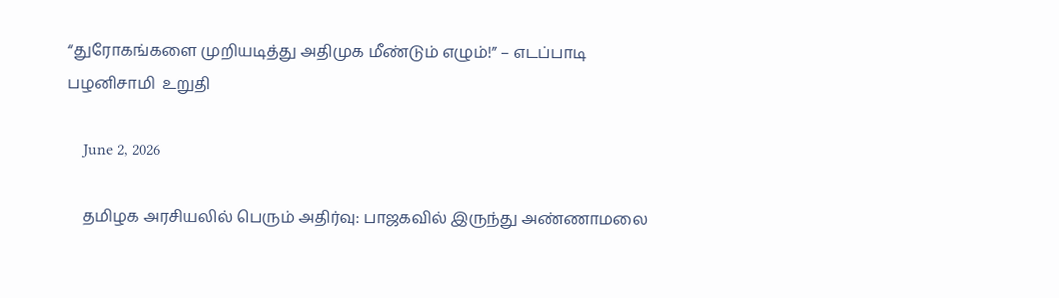“துரோகங்களை முறியடித்து அதிமுக மீண்டும் எழும்!” – எடப்பாடி பழனிசாமி  உறுதி

    June 2, 2026

    தமிழக அரசியலில் பெரும் அதிர்வு: பாஜகவில் இருந்து அண்ணாமலை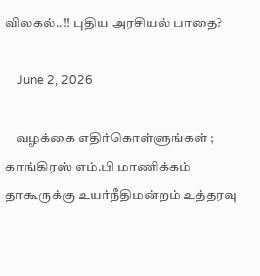விலகல்..!! புதிய அரசியல் பாதை?

    June 2, 2026

    வழக்கை எதிர்கொள்ளுங்கள் ; காங்கிரஸ் எம்.பி மாணிக்கம் தாகூருக்கு உயர்நீதிமன்றம் உத்தரவு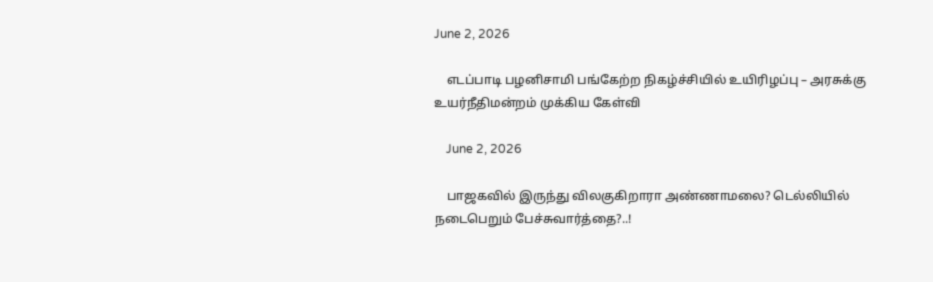June 2, 2026

    எடப்பாடி பழனிசாமி பங்கேற்ற நிகழ்ச்சியில் உயிரிழப்பு – அரசுக்கு உயர்நீதிமன்றம் முக்கிய கேள்வி

    June 2, 2026

    பாஜகவில் இருந்து விலகுகிறாரா அண்ணாமலை? டெல்லியில் நடைபெறும் பேச்சுவார்த்தை?..!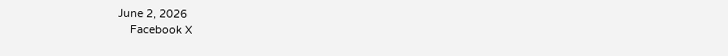June 2, 2026
    Facebook X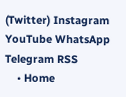(Twitter) Instagram YouTube WhatsApp Telegram RSS
    • Home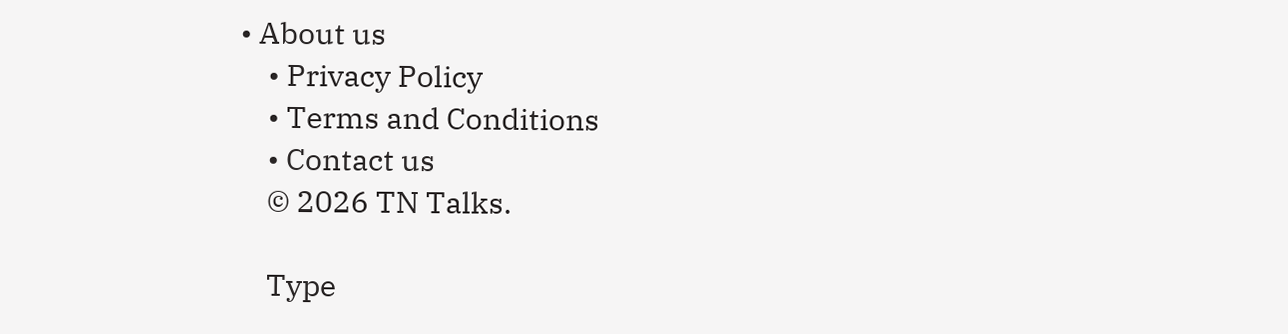• About us
    • Privacy Policy
    • Terms and Conditions
    • Contact us
    © 2026 TN Talks.

    Type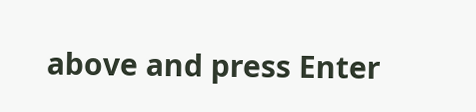above and press Enter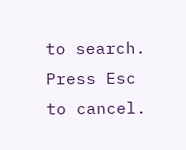to search. Press Esc to cancel.